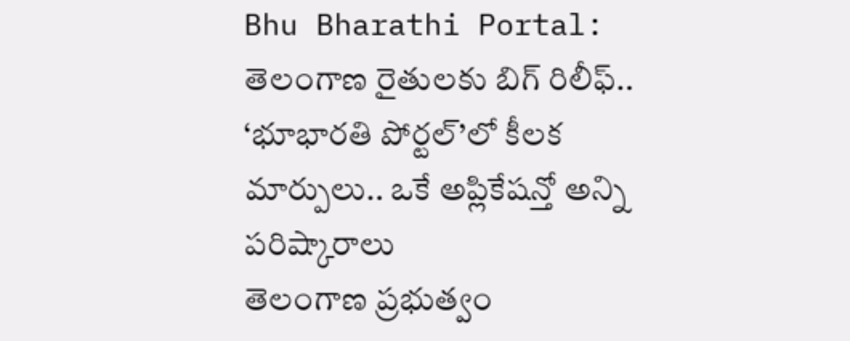Bhu Bharathi Portal: తెలంగాణ రైతులకు బిగ్ రిలీఫ్.. ‘భూభారతి పోర్టల్’లో కీలక మార్పులు.. ఒకే అప్లికేషన్తో అన్ని పరిష్కారాలు
తెలంగాణ ప్రభుత్వం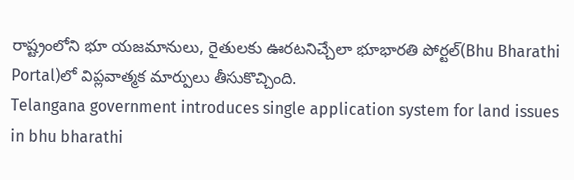రాష్ట్రంలోని భూ యజమానులు, రైతులకు ఊరటనిచ్చేలా భూభారతి పోర్టల్(Bhu Bharathi Portal)లో విప్లవాత్మక మార్పులు తీసుకొచ్చింది.
Telangana government introduces single application system for land issues in bhu bharathi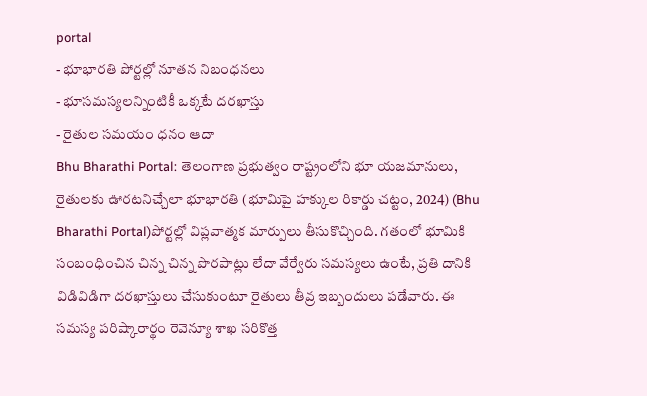portal
- భూభారతి పోర్టల్లో నూతన నిబంధనలు
- భూసమస్యలన్నింటికీ ఒక్కటే దరఖాస్తు
- రైతుల సమయం ధనం ఆదా
Bhu Bharathi Portal: తెలంగాణ ప్రభుత్వం రాష్ట్రంలోని భూ యజమానులు, రైతులకు ఊరటనిచ్చేలా భూభారతి (భూమిపై హక్కుల రికార్డు చట్టం, 2024) (Bhu Bharathi Portal)పోర్టల్లో విప్లవాత్మక మార్పులు తీసుకొచ్చింది. గతంలో భూమికి సంబంధించిన చిన్న చిన్న పొరపాట్లు లేదా వేర్వేరు సమస్యలు ఉంటే, ప్రతి దానికి విడివిడిగా దరఖాస్తులు చేసుకుంటూ రైతులు తీవ్ర ఇబ్బందులు పడేవారు. ఈ సమస్య పరిష్కారార్థం రెవెన్యూ శాఖ సరికొత్త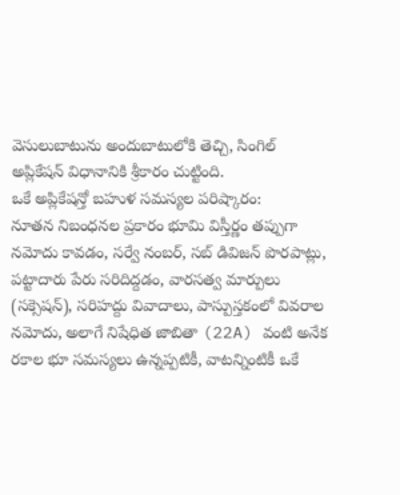వెసులుబాటును అందుబాటులోకి తెచ్చి, సింగిల్ అప్లికేషన్ విధానానికి శ్రీకారం చుట్టింది.
ఒకే అప్లికేషన్తో బహుళ సమస్యల పరిష్కారం:
నూతన నిబంధనల ప్రకారం భూమి విస్తీర్ణం తప్పుగా నమోదు కావడం, సర్వే నంబర్, సబ్ డివిజన్ పొరపాట్లు, పట్టాదారు పేరు సరిదిద్దడం, వారసత్వ మార్పులు (సక్సెషన్), సరిహద్దు వివాదాలు, పాస్పుస్తకంలో వివరాల నమోదు, అలాగే నిషేధిత జాబితా (22A) వంటి అనేక రకాల భూ సమస్యలు ఉన్నప్పటికీ, వాటన్నింటికీ ఒకే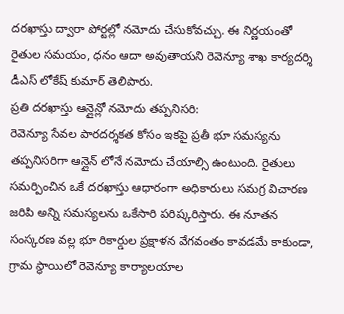దరఖాస్తు ద్వారా పోర్టల్లో నమోదు చేసుకోవచ్చు. ఈ నిర్ణయంతో రైతుల సమయం, ధనం ఆదా అవుతాయని రెవెన్యూ శాఖ కార్యదర్శి డీఎస్ లోకేష్ కుమార్ తెలిపారు.
ప్రతి దరఖాస్తు ఆన్లైన్లో నమోదు తప్పనిసరి:
రెవెన్యూ సేవల పారదర్శకత కోసం ఇకపై ప్రతీ భూ సమస్యను తప్పనిసరిగా ఆన్లైన్ లోనే నమోదు చేయాల్సి ఉంటుంది. రైతులు సమర్పించిన ఒకే దరఖాస్తు ఆధారంగా అధికారులు సమగ్ర విచారణ జరిపి అన్ని సమస్యలను ఒకేసారి పరిష్కరిస్తారు. ఈ నూతన సంస్కరణ వల్ల భూ రికార్డుల ప్రక్షాళన వేగవంతం కావడమే కాకుండా, గ్రామ స్థాయిలో రెవెన్యూ కార్యాలయాల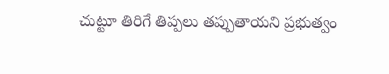చుట్టూ తిరిగే తిప్పలు తప్పుతాయని ప్రభుత్వం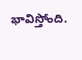భావిస్తోంది.